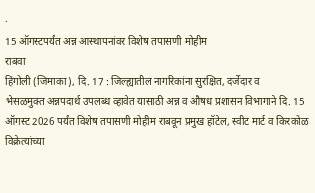·
15 ऑगस्टपर्यंत अन्न आस्थापनांवर विशेष तपासणी मोहीम
राबवा
हिंगोली (जिमाका), दि. 17 : जिल्ह्यातील नागरिकांना सुरक्षित, दर्जेदार व
भेसळमुक्त अन्नपदार्थ उपलब्ध व्हावेत यासाठी अन्न व औषध प्रशासन विभागाने दि. 15
ऑगस्ट 2026 पर्यंत विशेष तपासणी मोहीम राबवून प्रमुख हॉटेल, स्वीट मार्ट व किरकोळ
विक्रेत्यांच्या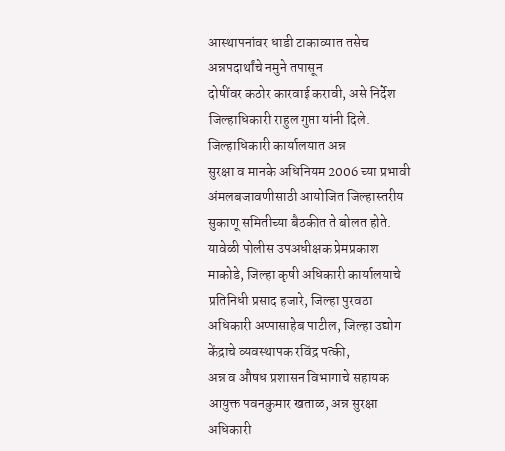आस्थापनांवर धाडी टाकाव्यात तसेच अन्नपदार्थांचे नमुने तपासून
दोषींवर कठोर कारवाई करावी, असे निर्देश जिल्हाधिकारी राहुल गुप्ता यांनी दिले.
जिल्हाधिकारी कार्यालयात अन्न
सुरक्षा व मानके अधिनियम 2006 च्या प्रभावी अंमलबजावणीसाठी आयोजित जिल्हास्तरीय
सुकाणू समितीच्या बैठकीत ते बोलत होते. यावेळी पोलीस उपअधीक्षक प्रेमप्रकाश
माकोडे, जिल्हा कृषी अधिकारी कार्यालयाचे प्रतिनिधी प्रसाद हजारे, जिल्हा पुरवठा
अधिकारी अप्पासाहेब पाटील, जिल्हा उद्योग केंद्राचे व्यवस्थापक रविंद्र पत्की,
अन्न व औषध प्रशासन विभागाचे सहायक आयुक्त पवनकुमार खताळ, अन्न सुरक्षा अधिकारी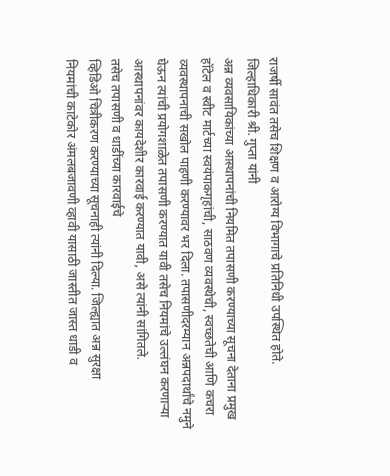राजर्षी सावंत तसेच शिक्षण व आरोग्य विभागाचे प्रतिनिधी उपस्थित होते.
जिल्हाधिकारी श्री. गुप्ता यांनी
अन्न व्यवसायिकांच्या आस्थापनांची नियमित तपासणी करण्याच्या सूचना देताना प्रमुख
हॉटेल व स्वीट मार्टच्या स्वयंपाकगृहांची, साठवण व्यवस्थेची, स्वच्छतेची आणि कचरा
व्यवस्थापनाची सखोल पाहणी करण्यावर भर दिला. तपासणीदरम्यान अन्नपदार्थांचे नमुने
घेऊन त्यांची प्रयोगशाळेत तपासणी करण्यात यावी तसेच नियमांचे उल्लंघन करणाऱ्या
आस्थापनांवर कायदेशीर कारवाई करण्यात यावी, असे त्यांनी सांगितले.
तसेच तपासणी व धाडींच्या कारवाईचे
व्हिडिओ चित्रीकरण करण्याच्या सूचनाही त्यांनी दिल्या. जिल्ह्यात अन्न सुरक्षा
नियमांची काटेकोर अंमलबजावणी व्हावी यासाठी जास्तीत जास्त धाडी व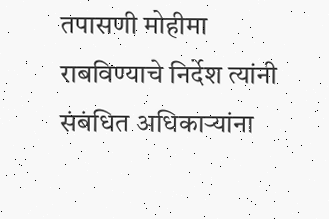तपासणी मोहीमा
राबविण्याचे निर्देश त्यांनी संबंधित अधिकाऱ्यांना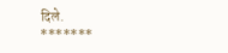दिले.
*******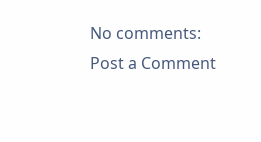No comments:
Post a Comment